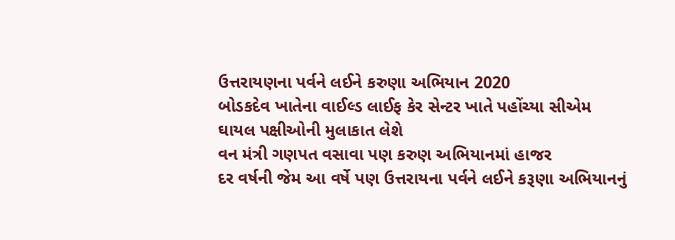ઉત્તરાયણના પર્વને લઈને કરુણા અભિયાન 2020
બોડકદેવ ખાતેના વાઈલ્ડ લાઈફ કેર સેન્ટર ખાતે પહોંચ્યા સીએમ
ઘાયલ પક્ષીઓની મુલાકાત લેશે
વન મંત્રી ગણપત વસાવા પણ કરુણ અભિયાનમાં હાજર
દર વર્ષની જેમ આ વર્ષે પણ ઉત્તરાયના પર્વને લઈને કરૂણા અભિયાનનું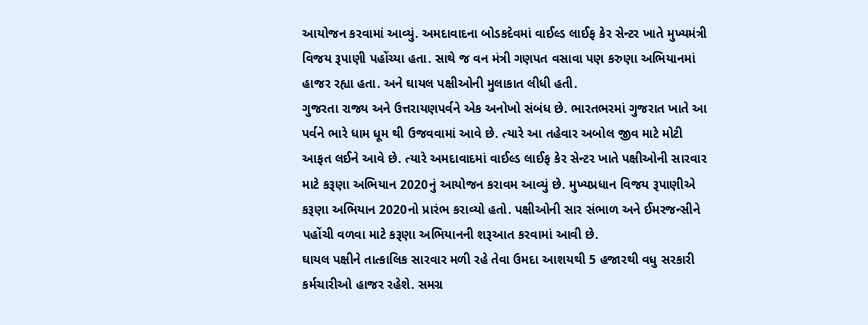આયોજન કરવામાં આવ્યું. અમદાવાદના બોડકદેવમાં વાઈલ્ડ લાઈફ કેર સેન્ટર ખાતે મુખ્યમંત્રી વિજય રૂપાણી પહોંચ્યા હતા. સાથે જ વન મંત્રી ગણપત વસાવા પણ કરુણા અભિયાનમાં હાજર રહ્યા હતા. અને ઘાયલ પક્ષીઓની મુલાકાત લીધી હતી.
ગુજરતા રાજ્ય અને ઉત્તરાયણપર્વને એક અનોખો સંબંધ છે. ભારતભરમાં ગુજરાત ખાતે આ પર્વને ભારે ધામ ધૂમ થી ઉજવવામાં આવે છે. ત્યારે આ તહેવાર અબોલ જીવ માટે મોટી આફત લઈને આવે છે. ત્યારે અમદાવાદમાં વાઈલ્ડ લાઈફ કેર સેન્ટર ખાતે પક્ષીઓની સારવાર માટે કરૂણા અભિયાન 2020નું આયોજન કરાવમ આવ્યું છે. મુખ્યપ્રધાન વિજય રૂપાણીએ કરૂણા અભિયાન 2020નો પ્રારંભ કરાવ્યો હતો. પક્ષીઓની સાર સંભાળ અને ઈમરજન્સીને પહોંચી વળવા માટે કરૂણા અભિયાનની શરૂઆત કરવામાં આવી છે.
ઘાયલ પક્ષીને તાત્કાલિક સારવાર મળી રહે તેવા ઉમદા આશયથી 5 હજારથી વધુ સરકારી કર્મચારીઓ હાજર રહેશે. સમગ્ર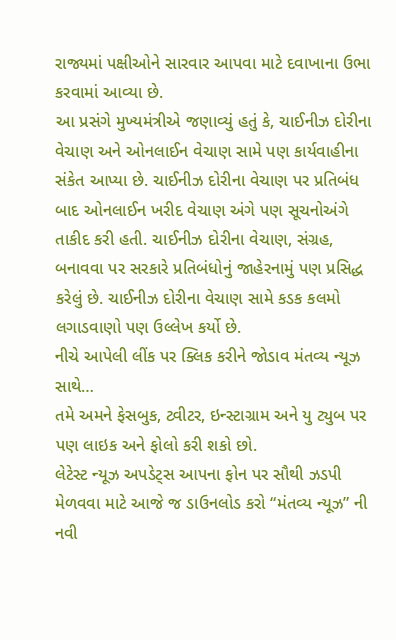રાજ્યમાં પક્ષીઓને સારવાર આપવા માટે દવાખાના ઉભા કરવામાં આવ્યા છે.
આ પ્રસંગે મુખ્યમંત્રીએ જણાવ્યું હતું કે, ચાઈનીઝ દોરીના વેચાણ અને ઓનલાઈન વેચાણ સામે પણ કાર્યવાહીના સંકેત આપ્યા છે. ચાઈનીઝ દોરીના વેચાણ પર પ્રતિબંધ બાદ ઓનલાઈન ખરીદ વેચાણ અંગે પણ સૂચનોઅંગે તાકીદ કરી હતી. ચાઈનીઝ દોરીના વેચાણ, સંગ્રહ, બનાવવા પર સરકારે પ્રતિબંધોનું જાહેરનામું પણ પ્રસિદ્ધ કરેલું છે. ચાઈનીઝ દોરીના વેચાણ સામે કડક કલમો લગાડવાણો પણ ઉલ્લેખ કર્યો છે.
નીચે આપેલી લીંક પર ક્લિક કરીને જોડાવ મંતવ્ય ન્યૂઝ સાથે…
તમે અમને ફેસબુક, ટ્વીટર, ઇન્સ્ટાગ્રામ અને યુ ટ્યુબ પર પણ લાઇક અને ફોલો કરી શકો છો.
લેટેસ્ટ ન્યૂઝ અપડેટ્સ આપના ફોન પર સૌથી ઝડપી મેળવવા માટે આજે જ ડાઉનલોડ કરો “મંતવ્ય ન્યૂઝ” ની નવી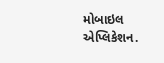મોબાઇલ એપ્લિકેશન.